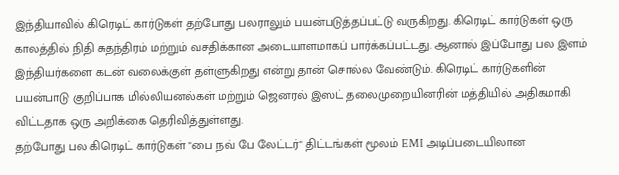இந்தியாவில் கிரெடிட் கார்டுகள் தற்போது பலராலும் பயன்படுத்தப்பட்டு வருகிறது. கிரெடிட் கார்டுகள் ஒரு காலத்தில் நிதி சுதந்திரம் மற்றும் வசதிக்கான அடையாளமாகப் பார்க்கப்பட்டது. ஆனால் இப்போது பல இளம் இந்தியர்களை கடன் வலைக்குள் தள்ளுகிறது என்று தான் சொல்ல வேண்டும். கிரெடிட் கார்டுகளின் பயன்பாடு குறிப்பாக மில்லியனல்கள் மற்றும் ஜெனரல் இஸட் தலைமுறையினரின் மத்தியில் அதிகமாகி விட்டதாக ஒரு அறிக்கை தெரிவித்துள்ளது.
தற்போது பல கிரெடிட் கார்டுகள் "பை நவ் பே லேட்டர்" திட்டங்கள் மூலம் EMI அடிப்படையிலான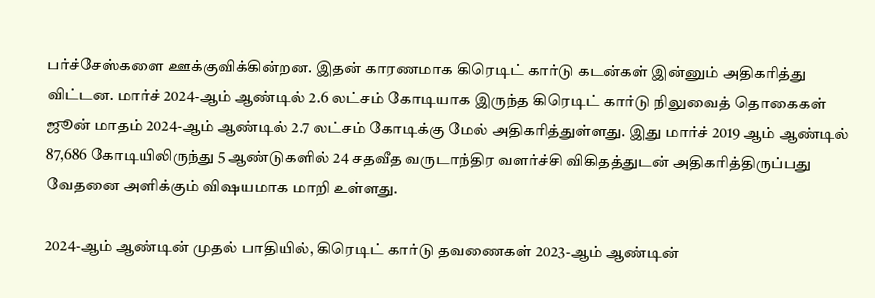பர்ச்சேஸ்களை ஊக்குவிக்கின்றன. இதன் காரணமாக கிரெடிட் கார்டு கடன்கள் இன்னும் அதிகரித்து விட்டன. மார்ச் 2024-ஆம் ஆண்டில் 2.6 லட்சம் கோடியாக இருந்த கிரெடிட் கார்டு நிலுவைத் தொகைகள் ஜூன் மாதம் 2024-ஆம் ஆண்டில் 2.7 லட்சம் கோடிக்கு மேல் அதிகரித்துள்ளது. இது மார்ச் 2019 ஆம் ஆண்டில் 87,686 கோடியிலிருந்து 5 ஆண்டுகளில் 24 சதவீத வருடாந்திர வளர்ச்சி விகிதத்துடன் அதிகரித்திருப்பது வேதனை அளிக்கும் விஷயமாக மாறி உள்ளது.

2024-ஆம் ஆண்டின் முதல் பாதியில், கிரெடிட் கார்டு தவணைகள் 2023-ஆம் ஆண்டின்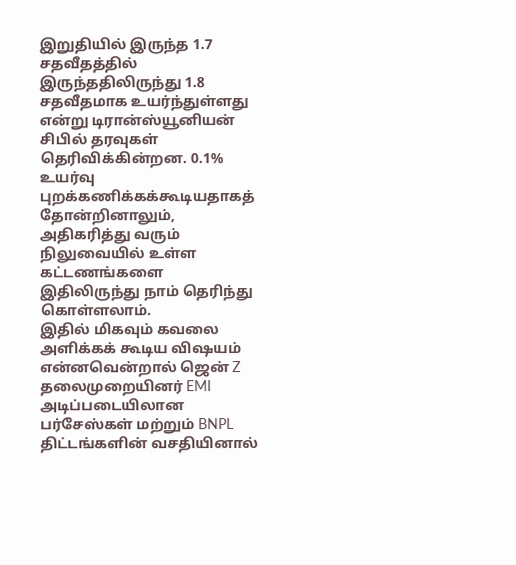இறுதியில் இருந்த 1.7 சதவீதத்தில் இருந்ததிலிருந்து 1.8 சதவீதமாக உயர்ந்துள்ளது என்று டிரான்ஸ்யூனியன் சிபில் தரவுகள் தெரிவிக்கின்றன. 0.1% உயர்வு புறக்கணிக்கக்கூடியதாகத் தோன்றினாலும், அதிகரித்து வரும் நிலுவையில் உள்ள கட்டணங்களை இதிலிருந்து நாம் தெரிந்து கொள்ளலாம்.
இதில் மிகவும் கவலை அளிக்கக் கூடிய விஷயம் என்னவென்றால் ஜென் Z தலைமுறையினர் EMI அடிப்படையிலான பர்சேஸ்கள் மற்றும் BNPL திட்டங்களின் வசதியினால்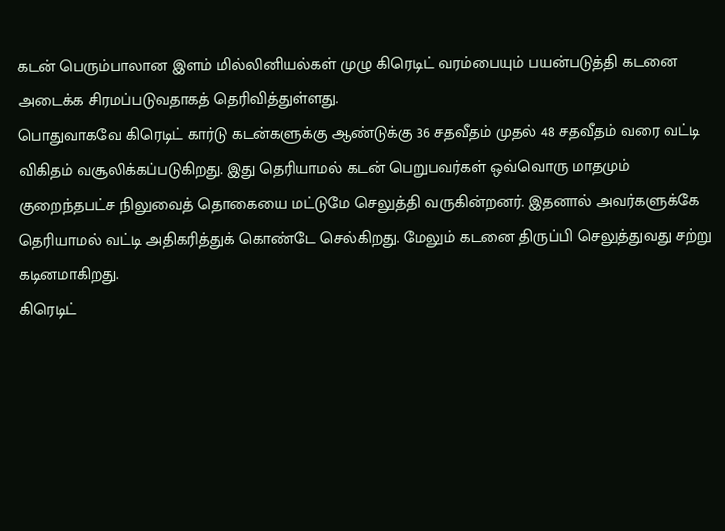கடன் பெரும்பாலான இளம் மில்லினியல்கள் முழு கிரெடிட் வரம்பையும் பயன்படுத்தி கடனை அடைக்க சிரமப்படுவதாகத் தெரிவித்துள்ளது.
பொதுவாகவே கிரெடிட் கார்டு கடன்களுக்கு ஆண்டுக்கு 36 சதவீதம் முதல் 48 சதவீதம் வரை வட்டி விகிதம் வசூலிக்கப்படுகிறது. இது தெரியாமல் கடன் பெறுபவர்கள் ஒவ்வொரு மாதமும் குறைந்தபட்ச நிலுவைத் தொகையை மட்டுமே செலுத்தி வருகின்றனர். இதனால் அவர்களுக்கே தெரியாமல் வட்டி அதிகரித்துக் கொண்டே செல்கிறது. மேலும் கடனை திருப்பி செலுத்துவது சற்று கடினமாகிறது.
கிரெடிட்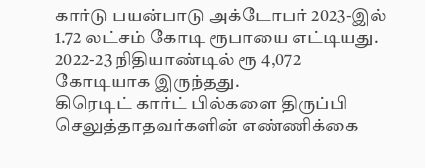கார்டு பயன்பாடு அக்டோபர் 2023-இல் 1.72 லட்சம் கோடி ரூபாயை எட்டியது. 2022-23 நிதியாண்டில் ரூ 4,072 கோடியாக இருந்தது.
கிரெடிட் கார்ட் பில்களை திருப்பி செலுத்தாதவர்களின் எண்ணிக்கை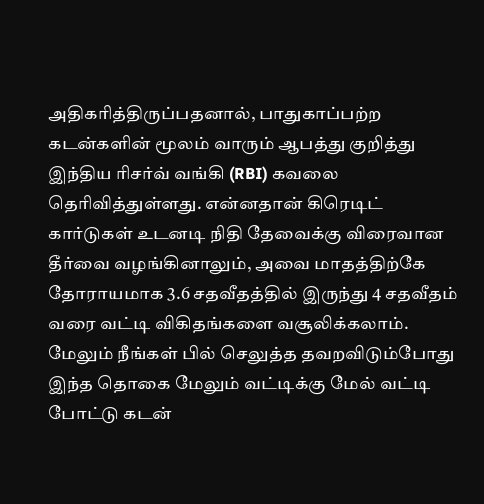அதிகரித்திருப்பதனால், பாதுகாப்பற்ற கடன்களின் மூலம் வாரும் ஆபத்து குறித்து இந்திய ரிசர்வ் வங்கி (RBI) கவலை தெரிவித்துள்ளது. என்னதான் கிரெடிட் கார்டுகள் உடனடி நிதி தேவைக்கு விரைவான தீர்வை வழங்கினாலும், அவை மாதத்திற்கே தோராயமாக 3.6 சதவீதத்தில் இருந்து 4 சதவீதம் வரை வட்டி விகிதங்களை வசூலிக்கலாம். மேலும் நீங்கள் பில் செலுத்த தவறவிடும்போது இந்த தொகை மேலும் வட்டிக்கு மேல் வட்டி போட்டு கடன்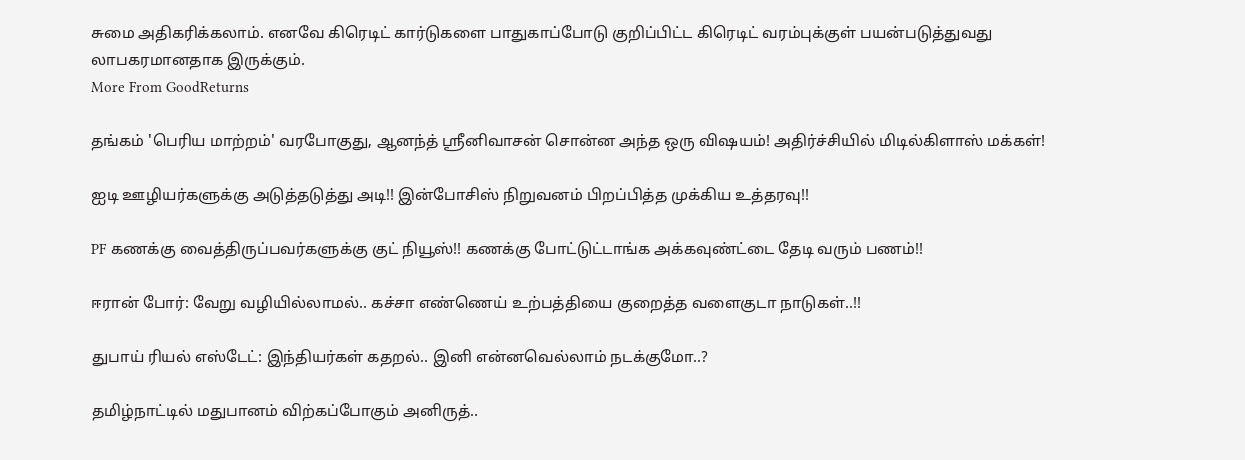சுமை அதிகரிக்கலாம். எனவே கிரெடிட் கார்டுகளை பாதுகாப்போடு குறிப்பிட்ட கிரெடிட் வரம்புக்குள் பயன்படுத்துவது லாபகரமானதாக இருக்கும்.
More From GoodReturns

தங்கம் 'பெரிய மாற்றம்' வரபோகுது, ஆனந்த் ஸ்ரீனிவாசன் சொன்ன அந்த ஒரு விஷயம்! அதிர்ச்சியில் மிடில்கிளாஸ் மக்கள்!

ஐடி ஊழியர்களுக்கு அடுத்தடுத்து அடி!! இன்போசிஸ் நிறுவனம் பிறப்பித்த முக்கிய உத்தரவு!!

PF கணக்கு வைத்திருப்பவர்களுக்கு குட் நியூஸ்!! கணக்கு போட்டுட்டாங்க அக்கவுண்ட்டை தேடி வரும் பணம்!!

ஈரான் போர்: வேறு வழியில்லாமல்.. கச்சா எண்ணெய் உற்பத்தியை குறைத்த வளைகுடா நாடுகள்..!!

துபாய் ரியல் எஸ்டேட்: இந்தியர்கள் கதறல்.. இனி என்னவெல்லாம் நடக்குமோ..?

தமிழ்நாட்டில் மதுபானம் விற்கப்போகும் அனிருத்..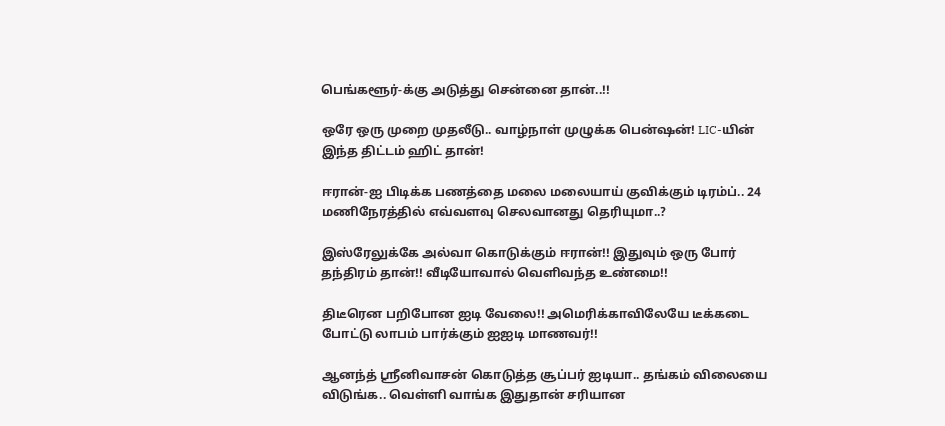பெங்களூர்-க்கு அடுத்து சென்னை தான்..!!

ஒரே ஒரு முறை முதலீடு.. வாழ்நாள் முழுக்க பென்ஷன்! LIC-யின் இந்த திட்டம் ஹிட் தான்!

ஈரான்-ஐ பிடிக்க பணத்தை மலை மலையாய் குவிக்கும் டிரம்ப்.. 24 மணிநேரத்தில் எவ்வளவு செலவானது தெரியுமா..?

இஸ்ரேலுக்கே அல்வா கொடுக்கும் ஈரான்!! இதுவும் ஒரு போர் தந்திரம் தான்!! வீடியோவால் வெளிவந்த உண்மை!!

திடீரென பறிபோன ஐடி வேலை!! அமெரிக்காவிலேயே டீக்கடை போட்டு லாபம் பார்க்கும் ஐஐடி மாணவர்!!

ஆனந்த் ஸ்ரீனிவாசன் கொடுத்த சூப்பர் ஐடியா.. தங்கம் விலையை விடுங்க.. வெள்ளி வாங்க இதுதான் சரியான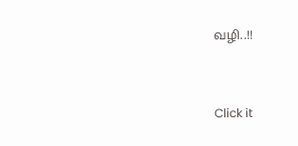வழி..!!



Click it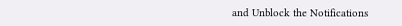and Unblock the Notifications